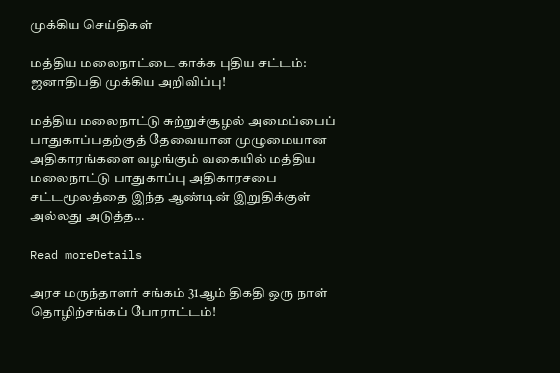முக்கிய செய்திகள்

மத்திய மலைநாட்டை காக்க புதிய சட்டம்: ஜனாதிபதி முக்கிய அறிவிப்பு!

மத்திய மலைநாட்டு சுற்றுச்சூழல் அமைப்பைப் பாதுகாப்பதற்குத் தேவையான முழுமையான அதிகாரங்களை வழங்கும் வகையில் மத்திய மலைநாட்டு பாதுகாப்பு அதிகாரசபை சட்டமூலத்தை இந்த ஆண்டின் இறுதிக்குள் அல்லது அடுத்த...

Read moreDetails

அரச மருந்தாளர் சங்கம் 31ஆம் திகதி ஒரு நாள் தொழிற்சங்கப் போராட்டம்!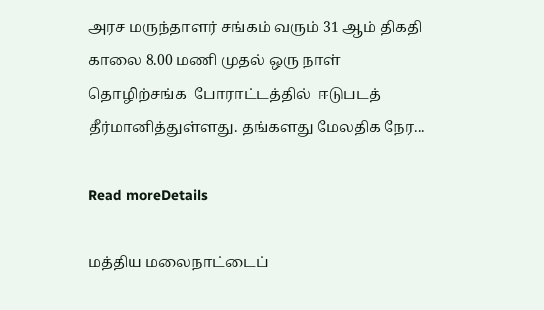அரச மருந்தாளர் சங்கம் வரும் 31 ஆம் திகதி காலை 8.00 மணி முதல் ஒரு நாள் தொழிற்சங்க  போராட்டத்தில்  ஈடுபடத் தீர்மானித்துள்ளது. தங்களது மேலதிக நேர...

Read moreDetails

மத்திய மலைநாட்டைப்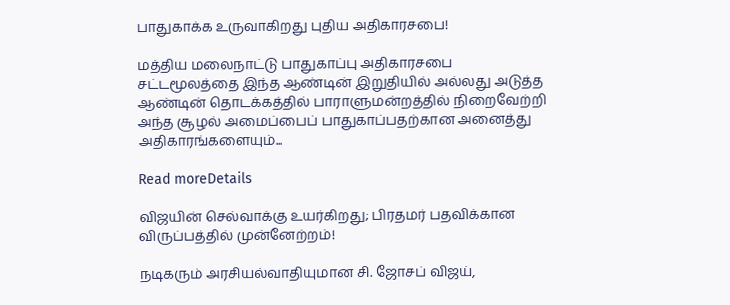பாதுகாக்க உருவாகிறது புதிய அதிகாரசபை!

மத்திய மலைநாட்டு பாதுகாப்பு அதிகாரசபை சட்டமூலத்தை இந்த ஆண்டின் இறுதியில் அல்லது அடுத்த ஆண்டின் தொடக்கத்தில் பாராளுமன்றத்தில் நிறைவேற்றி அந்த சூழல் அமைப்பைப் பாதுகாப்பதற்கான அனைத்து அதிகாரங்களையும்...

Read moreDetails

விஜயின் செல்வாக்கு உயர்கிறது; பிரதமர் பதவிக்கான விருப்பத்தில் முன்னேற்றம்!

நடிகரும் அரசியல்வாதியுமான சி. ஜோசப் விஜய்,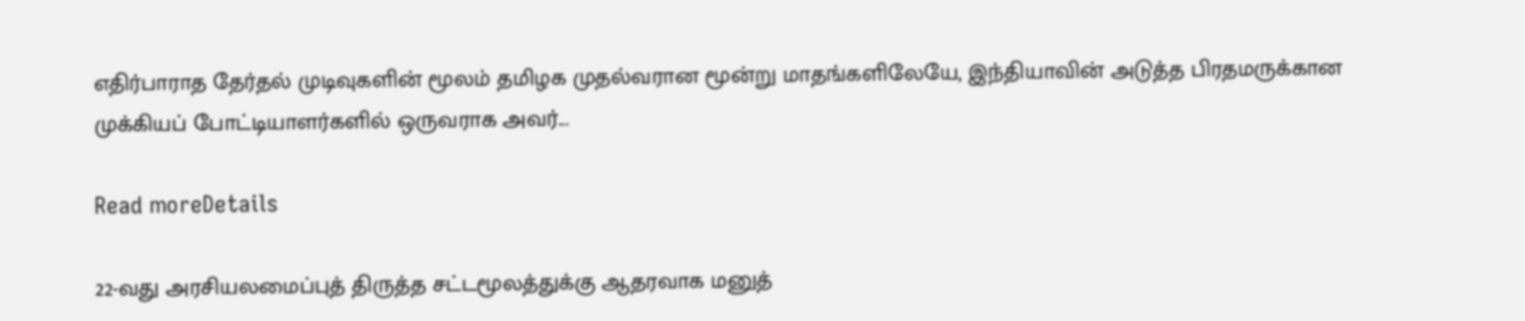எதிர்பாராத தேர்தல் முடிவுகளின் மூலம் தமிழக முதல்வரான மூன்று மாதங்களிலேயே, இந்தியாவின் அடுத்த பிரதமருக்கான முக்கியப் போட்டியாளர்களில் ஒருவராக அவர்...

Read moreDetails

22-வது அரசியலமைப்புத் திருத்த சட்டமூலத்துக்கு ஆதரவாக மனுத்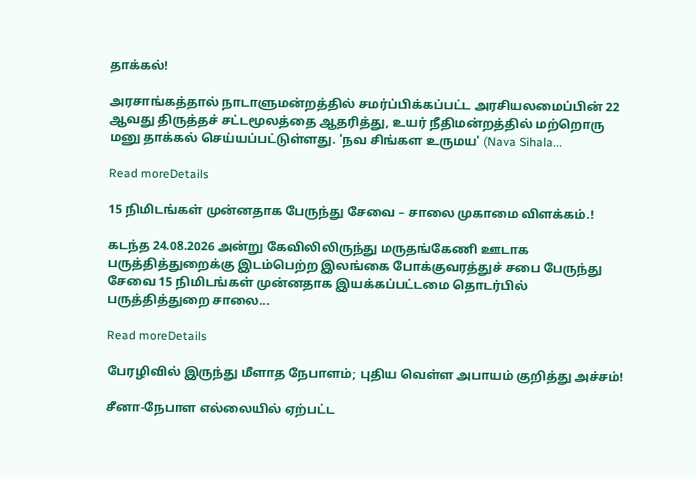தாக்கல்!

அரசாங்கத்தால் நாடாளுமன்றத்தில் சமர்ப்பிக்கப்பட்ட அரசியலமைப்பின் 22 ஆவது திருத்தச் சட்டமூலத்தை ஆதரித்து, உயர் நீதிமன்றத்தில் மற்றொரு மனு தாக்கல் செய்யப்பட்டுள்ளது. 'நவ சிங்கள உருமய' (Nava Sihala...

Read moreDetails

15 நிமிடங்கள் முன்னதாக பேருந்து சேவை – சாலை முகாமை விளக்கம்.!

கடந்த 24.08.2026 அன்று கேவிலிலிருந்து மருதங்கேணி ஊடாக பருத்தித்துறைக்கு இடம்பெற்ற இலங்கை போக்குவரத்துச் சபை பேருந்து சேவை 15 நிமிடங்கள் முன்னதாக இயக்கப்பட்டமை தொடர்பில் பருத்தித்துறை சாலை...

Read moreDetails

பேரழிவில் இருந்து மீளாத நேபாளம்; புதிய வெள்ள அபாயம் குறித்து அச்சம்!

சீனா-நேபாள எல்லையில் ஏற்பட்ட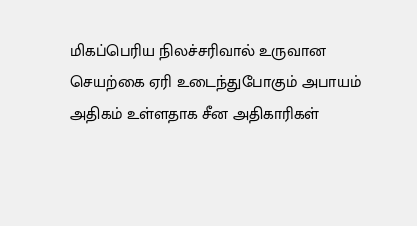மிகப்பெரிய நிலச்சரிவால் உருவான செயற்கை ஏரி உடைந்துபோகும் அபாயம் அதிகம் உள்ளதாக சீன அதிகாரிகள்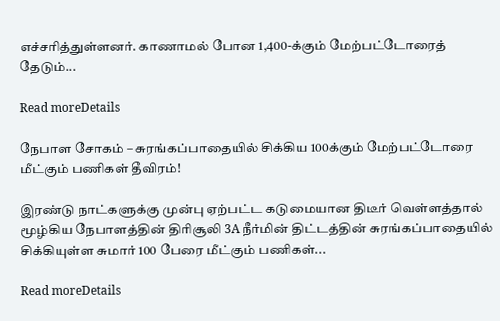எச்சரித்துள்ளனர். காணாமல் போன 1,400-க்கும் மேற்பட்டோரைத் தேடும்...

Read moreDetails

நேபாள சோகம் – சுரங்கப்பாதையில் சிக்கிய 100க்கும் மேற்பட்டோரை மீட்கும் பணிகள் தீவிரம்!

இரண்டு நாட்களுக்கு முன்பு ஏற்பட்ட கடுமையான திடீர் வெள்ளத்தால் மூழ்கிய நேபாளத்தின் திரிசூலி 3A நீர்மின் திட்டத்தின் சுரங்கப்பாதையில் சிக்கியுள்ள சுமார் 100 பேரை மீட்கும் பணிகள்...

Read moreDetails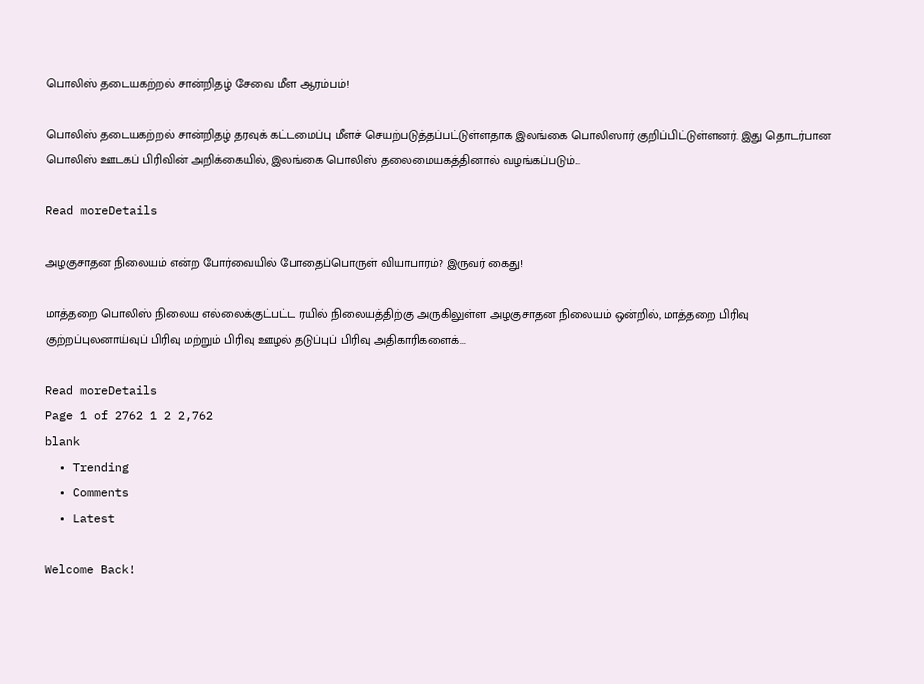பொலிஸ் தடையகற்றல் சான்றிதழ் சேவை மீள ஆரம்பம்!

பொலிஸ் தடையகற்றல் சான்றிதழ் தரவுக் கட்டமைப்பு மீளச் செயற்படுத்தப்பட்டுள்ளதாக இலங்கை பொலிஸார் குறிப்பிட்டுள்ளனர். இது தொடர்பான பொலிஸ் ஊடகப் பிரிவின் அறிக்கையில், இலங்கை பொலிஸ் தலைமையகத்தினால் வழங்கப்படும்...

Read moreDetails

அழகுசாதன நிலையம் என்ற போர்வையில் போதைப்பொருள் வியாபாரம்? இருவர் கைது!

மாத்தறை பொலிஸ் நிலைய எல்லைக்குட்பட்ட ரயில் நிலையத்திற்கு அருகிலுள்ள அழகுசாதன நிலையம் ஒன்றில், மாத்தறை பிரிவு குற்றப்புலனாய்வுப் பிரிவு மற்றும் பிரிவு ஊழல் தடுப்புப் பிரிவு அதிகாரிகளைக்...

Read moreDetails
Page 1 of 2762 1 2 2,762
blank
  • Trending
  • Comments
  • Latest

Welcome Back!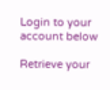Login to your account below

Retrieve your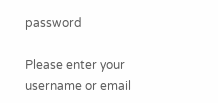password

Please enter your username or email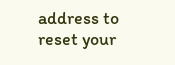address to reset your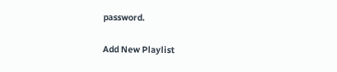password.

Add New Playlist